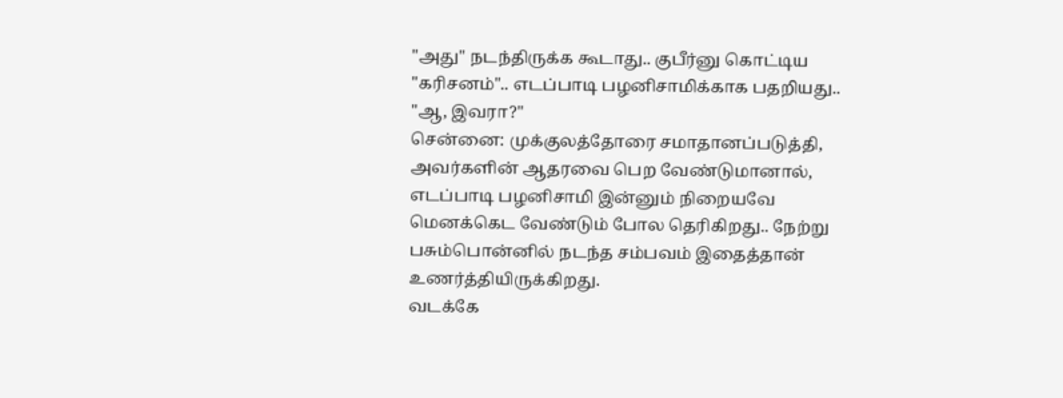"அது" நடந்திருக்க கூடாது.. குபீர்னு கொட்டிய "கரிசனம்".. எடப்பாடி பழனிசாமிக்காக பதறியது.. "ஆ, இவரா?"
சென்னை: முக்குலத்தோரை சமாதானப்படுத்தி, அவர்களின் ஆதரவை பெற வேண்டுமானால், எடப்பாடி பழனிசாமி இன்னும் நிறையவே மெனக்கெட வேண்டும் போல தெரிகிறது.. நேற்று பசும்பொன்னில் நடந்த சம்பவம் இதைத்தான் உணர்த்தியிருக்கிறது.
வடக்கே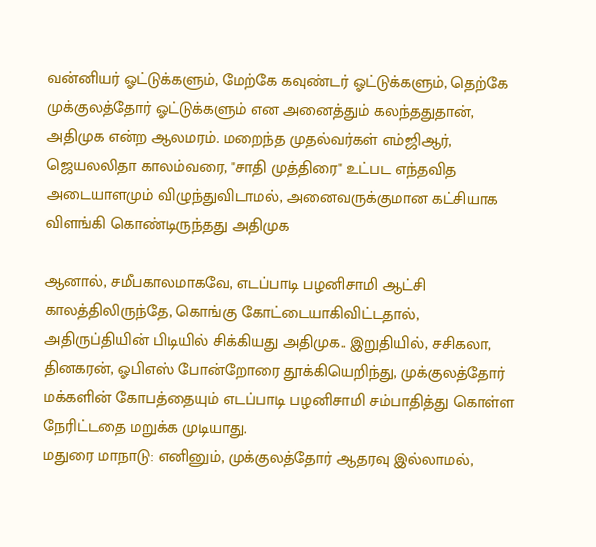வன்னியர் ஓட்டுக்களும், மேற்கே கவுண்டர் ஓட்டுக்களும், தெற்கே முக்குலத்தோர் ஓட்டுக்களும் என அனைத்தும் கலந்ததுதான், அதிமுக என்ற ஆலமரம். மறைந்த முதல்வர்கள் எம்ஜிஆர், ஜெயலலிதா காலம்வரை, "சாதி முத்திரை" உட்பட எந்தவித அடையாளமும் விழுந்துவிடாமல், அனைவருக்குமான கட்சியாக விளங்கி கொண்டிருந்தது அதிமுக

ஆனால், சமீபகாலமாகவே, எடப்பாடி பழனிசாமி ஆட்சி காலத்திலிருந்தே, கொங்கு கோட்டையாகிவிட்டதால், அதிருப்தியின் பிடியில் சிக்கியது அதிமுக.. இறுதியில், சசிகலா, தினகரன், ஓபிஎஸ் போன்றோரை தூக்கியெறிந்து, முக்குலத்தோர் மக்களின் கோபத்தையும் எடப்பாடி பழனிசாமி சம்பாதித்து கொள்ள நேரிட்டதை மறுக்க முடியாது.
மதுரை மாநாடு: எனினும், முக்குலத்தோர் ஆதரவு இல்லாமல்,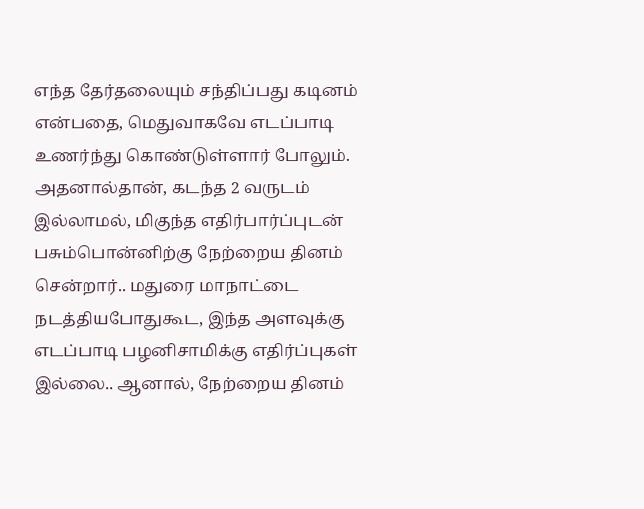எந்த தேர்தலையும் சந்திப்பது கடினம் என்பதை, மெதுவாகவே எடப்பாடி உணர்ந்து கொண்டுள்ளார் போலும். அதனால்தான், கடந்த 2 வருடம் இல்லாமல், மிகுந்த எதிர்பார்ப்புடன் பசும்பொன்னிற்கு நேற்றைய தினம் சென்றார்.. மதுரை மாநாட்டை நடத்தியபோதுகூட, இந்த அளவுக்கு எடப்பாடி பழனிசாமிக்கு எதிர்ப்புகள் இல்லை.. ஆனால், நேற்றைய தினம்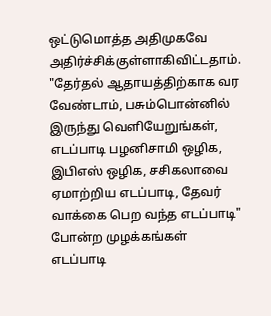ஒட்டுமொத்த அதிமுகவே அதிர்ச்சிக்குள்ளாகிவிட்டதாம்.
"தேர்தல் ஆதாயத்திற்காக வர வேண்டாம், பசும்பொன்னில் இருந்து வெளியேறுங்கள், எடப்பாடி பழனிசாமி ஒழிக, இபிஎஸ் ஒழிக, சசிகலாவை ஏமாற்றிய எடப்பாடி, தேவர் வாக்கை பெற வந்த எடப்பாடி" போன்ற முழக்கங்கள் எடப்பாடி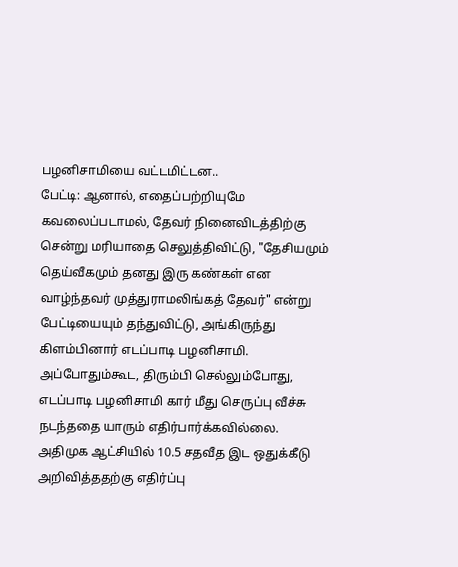பழனிசாமியை வட்டமிட்டன..
பேட்டி: ஆனால், எதைப்பற்றியுமே கவலைப்படாமல், தேவர் நினைவிடத்திற்கு சென்று மரியாதை செலுத்திவிட்டு, "தேசியமும் தெய்வீகமும் தனது இரு கண்கள் என வாழ்ந்தவர் முத்துராமலிங்கத் தேவர்" என்று பேட்டியையும் தந்துவிட்டு, அங்கிருந்து கிளம்பினார் எடப்பாடி பழனிசாமி. அப்போதும்கூட, திரும்பி செல்லும்போது, எடப்பாடி பழனிசாமி கார் மீது செருப்பு வீச்சு நடந்ததை யாரும் எதிர்பார்க்கவில்லை.
அதிமுக ஆட்சியில் 10.5 சதவீத இட ஒதுக்கீடு அறிவித்ததற்கு எதிர்ப்பு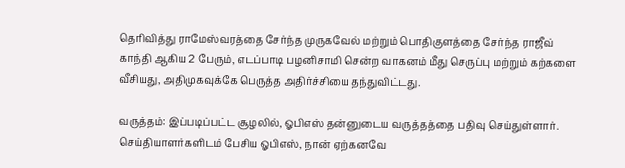தெரிவித்து ராமேஸ்வரத்தை சேர்ந்த முருகவேல் மற்றும் பொதிகுளத்தை சேர்ந்த ராஜீவ் காந்தி ஆகிய 2 பேரும், எடப்பாடி பழனிசாமி சென்ற வாகனம் மீது செருப்பு மற்றும் கற்களை வீசியது, அதிமுகவுக்கே பெருத்த அதிர்ச்சியை தந்துவிட்டது.

வருத்தம்: இப்படிப்பட்ட சூழலில், ஓபிஎஸ் தன்னுடைய வருத்தத்தை பதிவு செய்துள்ளார். செய்தியாளர்களிடம் பேசிய ஓபிஎஸ், நான் ஏற்கனவே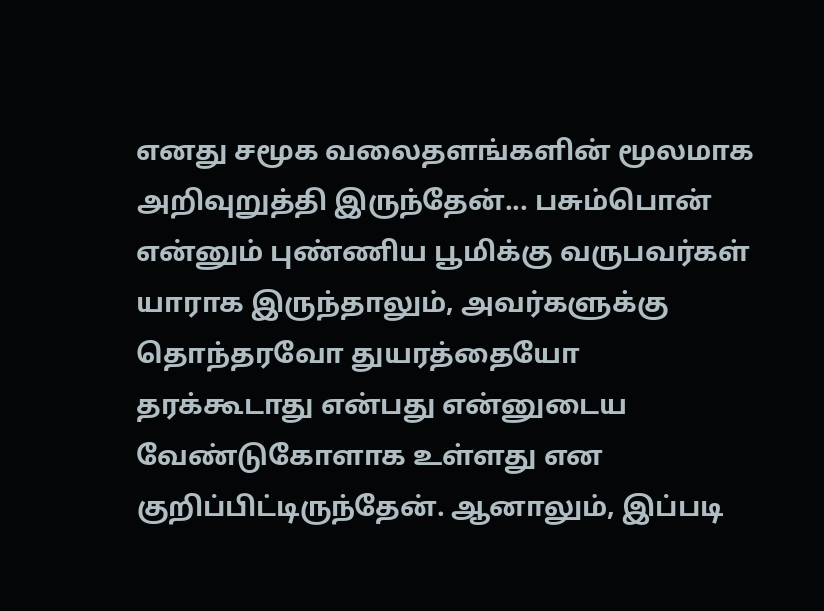எனது சமூக வலைதளங்களின் மூலமாக அறிவுறுத்தி இருந்தேன்... பசும்பொன் என்னும் புண்ணிய பூமிக்கு வருபவர்கள் யாராக இருந்தாலும், அவர்களுக்கு தொந்தரவோ துயரத்தையோ தரக்கூடாது என்பது என்னுடைய வேண்டுகோளாக உள்ளது என குறிப்பிட்டிருந்தேன். ஆனாலும், இப்படி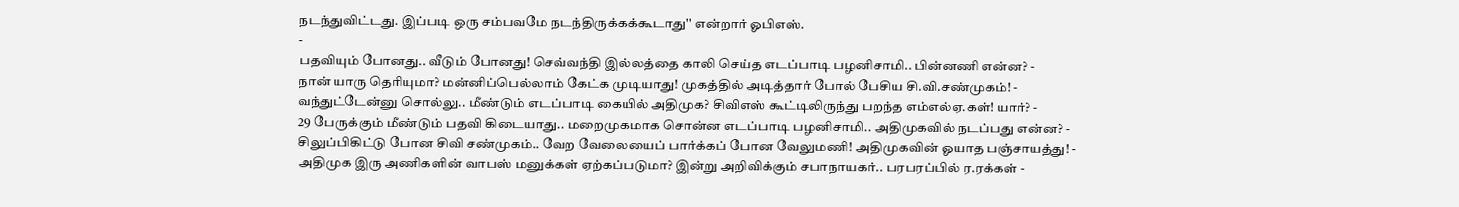நடந்துவிட்டது. இப்படி ஒரு சம்பவமே நடந்திருக்கக்கூடாது'' என்றார் ஓபிஎஸ்.
-
பதவியும் போனது.. வீடும் போனது! செவ்வந்தி இல்லத்தை காலி செய்த எடப்பாடி பழனிசாமி.. பின்னணி என்ன? -
நான் யாரு தெரியுமா? மன்னிப்பெல்லாம் கேட்க முடியாது! முகத்தில் அடித்தார் போல் பேசிய சி.வி.சண்முகம்! -
வந்துட்டேன்னு சொல்லு.. மீண்டும் எடப்பாடி கையில் அதிமுக? சிவிஎஸ் கூட்டிலிருந்து பறந்த எம்எல்ஏ.கள்! யார்? -
29 பேருக்கும் மீண்டும் பதவி கிடையாது.. மறைமுகமாக சொன்ன எடப்பாடி பழனிசாமி.. அதிமுகவில் நடப்பது என்ன? -
சிலுப்பிகிட்டு போன சிவி சண்முகம்.. வேற வேலையைப் பார்க்கப் போன வேலுமணி! அதிமுகவின் ஓயாத பஞ்சாயத்து! -
அதிமுக இரு அணிகளின் வாபஸ் மனுக்கள் ஏற்கப்படுமா? இன்று அறிவிக்கும் சபாநாயகர்.. பரபரப்பில் ர.ரக்கள் -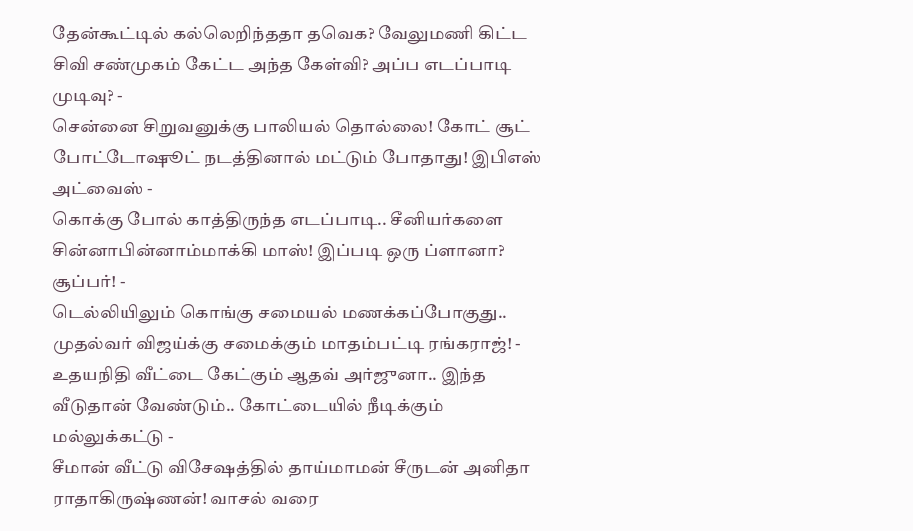தேன்கூட்டில் கல்லெறிந்ததா தவெக? வேலுமணி கிட்ட சிவி சண்முகம் கேட்ட அந்த கேள்வி? அப்ப எடப்பாடி முடிவு? -
சென்னை சிறுவனுக்கு பாலியல் தொல்லை! கோட் சூட் போட்டோஷூட் நடத்தினால் மட்டும் போதாது! இபிஎஸ் அட்வைஸ் -
கொக்கு போல் காத்திருந்த எடப்பாடி.. சீனியர்களை சின்னாபின்னாம்மாக்கி மாஸ்! இப்படி ஒரு ப்ளானா? சூப்பர்! -
டெல்லியிலும் கொங்கு சமையல் மணக்கப்போகுது.. முதல்வர் விஜய்க்கு சமைக்கும் மாதம்பட்டி ரங்கராஜ்! -
உதயநிதி வீட்டை கேட்கும் ஆதவ் அர்ஜுனா.. இந்த வீடுதான் வேண்டும்.. கோட்டையில் நீடிக்கும் மல்லுக்கட்டு -
சீமான் வீட்டு விசேஷத்தில் தாய்மாமன் சீருடன் அனிதா ராதாகிருஷ்ணன்! வாசல் வரை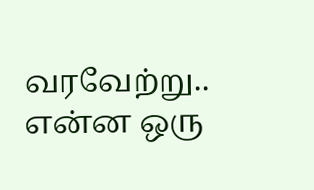வரவேற்று.. என்ன ஒரு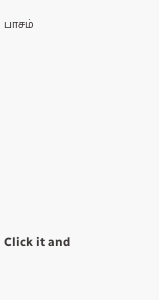பாசம்












Click it and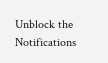Unblock the Notifications